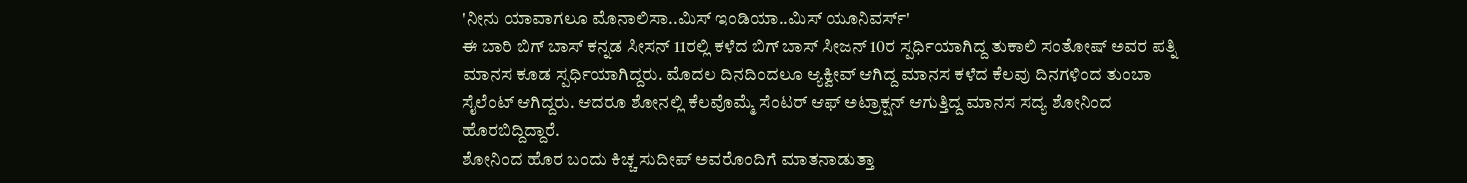'ನೀನು ಯಾವಾಗಲೂ ಮೊನಾಲಿಸಾ..ಮಿಸ್ ಇಂಡಿಯಾ..ಮಿಸ್ ಯೂನಿವರ್ಸ್'
ಈ ಬಾರಿ ಬಿಗ್ ಬಾಸ್ ಕನ್ನಡ ಸೀಸನ್ 11ರಲ್ಲಿ ಕಳೆದ ಬಿಗ್ ಬಾಸ್ ಸೀಜನ್ 10ರ ಸ್ಪರ್ಧಿಯಾಗಿದ್ದ ತುಕಾಲಿ ಸಂತೋಷ್ ಅವರ ಪತ್ನಿ ಮಾನಸ ಕೂಡ ಸ್ಪರ್ಧಿಯಾಗಿದ್ದರು. ಮೊದಲ ದಿನದಿಂದಲೂ ಆ್ಯಕ್ವೀವ್ ಆಗಿದ್ದ ಮಾನಸ ಕಳೆದ ಕೆಲವು ದಿನಗಳಿಂದ ತುಂಬಾ ಸೈಲೆಂಟ್ ಆಗಿದ್ದರು. ಆದರೂ ಶೋನಲ್ಲಿ ಕೆಲವೊಮ್ಮೆ ಸೆಂಟರ್ ಆಫ್ ಅಟ್ರಾಕ್ಷನ್ ಆಗುತ್ತಿದ್ದ ಮಾನಸ ಸದ್ಯ ಶೋನಿಂದ ಹೊರಬಿದ್ದಿದ್ದಾರೆ.
ಶೋನಿಂದ ಹೊರ ಬಂದು ಕಿಚ್ಚ ಸುದೀಪ್ ಅವರೊಂದಿಗೆ ಮಾತನಾಡುತ್ತಾ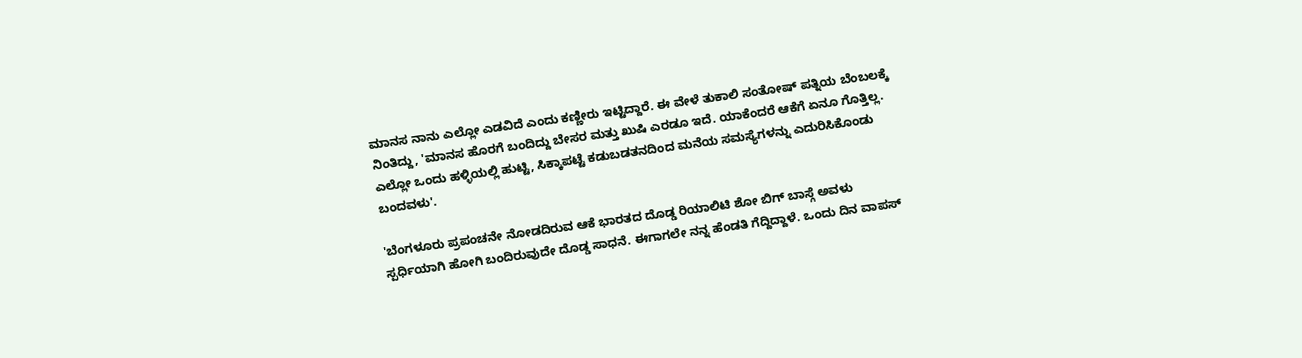ಮಾನಸ ನಾನು ಎಲ್ಲೋ ಎಡವಿದೆ ಎಂದು ಕಣ್ಣೀರು ಇಟ್ಟಿದ್ದಾರೆ. ಈ ವೇಳೆ ತುಕಾಲಿ ಸಂತೋಷ್ ಪತ್ನಿಯ ಬೆಂಬಲಕ್ಕೆ ನಿಂತಿದ್ದು, 'ಮಾನಸ ಹೊರಗೆ ಬಂದಿದ್ದು ಬೇಸರ ಮತ್ತು ಖುಷಿ ಎರಡೂ ಇದೆ. ಯಾಕೆಂದರೆ ಆಕೆಗೆ ಏನೂ ಗೊತ್ತಿಲ್ಲ. ಎಲ್ಲೋ ಒಂದು ಹಳ್ಳಿಯಲ್ಲಿ ಹುಟ್ಟಿ, ಸಿಕ್ಕಾಪಟ್ಟೆ ಕಡುಬಡತನದಿಂದ ಮನೆಯ ಸಮಸ್ಯೆಗಳನ್ನು ಎದುರಿಸಿಕೊಂಡು ಬಂದವಳು'.

'ಬೆಂಗಳೂರು ಪ್ರಪಂಚನೇ ನೋಡದಿರುವ ಆಕೆ ಭಾರತದ ದೊಡ್ಡ ರಿಯಾಲಿಟಿ ಶೋ ಬಿಗ್ ಬಾಸ್ಗೆ ಅವಳು ಸ್ಪರ್ಧಿಯಾಗಿ ಹೋಗಿ ಬಂದಿರುವುದೇ ದೊಡ್ಡ ಸಾಧನೆ. ಈಗಾಗಲೇ ನನ್ನ ಹೆಂಡತಿ ಗೆದ್ದಿದ್ದಾಳೆ. ಒಂದು ದಿನ ವಾಪಸ್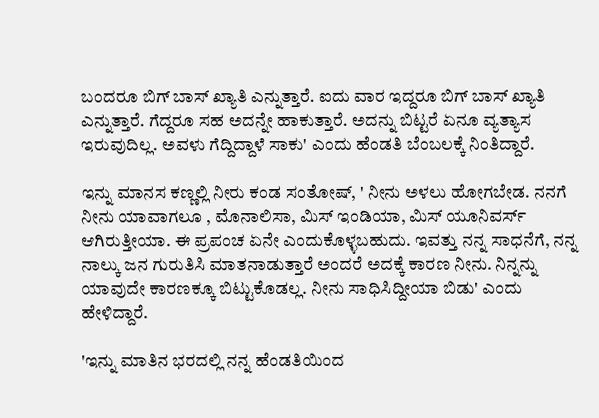ಬಂದರೂ ಬಿಗ್ ಬಾಸ್ ಖ್ಯಾತಿ ಎನ್ನುತ್ತಾರೆ. ಐದು ವಾರ ಇದ್ದರೂ ಬಿಗ್ ಬಾಸ್ ಖ್ಯಾತಿ ಎನ್ನುತ್ತಾರೆ. ಗೆದ್ದರೂ ಸಹ ಅದನ್ನೇ ಹಾಕುತ್ತಾರೆ. ಅದನ್ನು ಬಿಟ್ಟರೆ ಏನೂ ವ್ಯತ್ಯಾಸ ಇರುವುದಿಲ್ಲ. ಅವಳು ಗೆದ್ದಿದ್ದಾಳೆ ಸಾಕು' ಎಂದು ಹೆಂಡತಿ ಬೆಂಬಲಕ್ಕೆ ನಿಂತಿದ್ದಾರೆ.

ಇನ್ನು ಮಾನಸ ಕಣ್ಣಲ್ಲಿ ನೀರು ಕಂಡ ಸಂತೋಷ್, ' ನೀನು ಅಳಲು ಹೋಗಬೇಡ. ನನಗೆ ನೀನು ಯಾವಾಗಲೂ , ಮೊನಾಲಿಸಾ, ಮಿಸ್ ಇಂಡಿಯಾ, ಮಿಸ್ ಯೂನಿವರ್ಸ್ ಆಗಿರುತ್ತೀಯಾ. ಈ ಪ್ರಪಂಚ ಏನೇ ಎಂದುಕೊಳ್ಳಬಹುದು. ಇವತ್ತು ನನ್ನ ಸಾಧನೆಗೆ, ನನ್ನ ನಾಲ್ಕು ಜನ ಗುರುತಿಸಿ ಮಾತನಾಡುತ್ತಾರೆ ಅಂದರೆ ಅದಕ್ಕೆ ಕಾರಣ ನೀನು. ನಿನ್ನನ್ನು ಯಾವುದೇ ಕಾರಣಕ್ಕೂ ಬಿಟ್ಟುಕೊಡಲ್ಲ. ನೀನು ಸಾಧಿಸಿದ್ದೀಯಾ ಬಿಡು' ಎಂದು ಹೇಳಿದ್ದಾರೆ.

'ಇನ್ನು ಮಾತಿನ ಭರದಲ್ಲಿ ನನ್ನ ಹೆಂಡತಿಯಿಂದ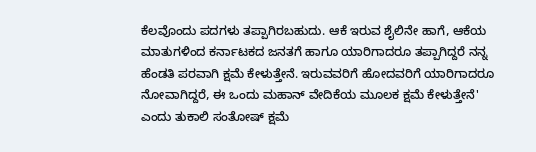ಕೆಲವೊಂದು ಪದಗಳು ತಪ್ಪಾಗಿರಬಹುದು. ಆಕೆ ಇರುವ ಶೈಲಿನೇ ಹಾಗೆ, ಆಕೆಯ ಮಾತುಗಳಿಂದ ಕರ್ನಾಟಕದ ಜನತಗೆ ಹಾಗೂ ಯಾರಿಗಾದರೂ ತಪ್ಪಾಗಿದ್ದರೆ ನನ್ನ ಹೆಂಡತಿ ಪರವಾಗಿ ಕ್ಷಮೆ ಕೇಳುತ್ತೇನೆ. ಇರುವವರಿಗೆ ಹೋದವರಿಗೆ ಯಾರಿಗಾದರೂ ನೋವಾಗಿದ್ದರೆ, ಈ ಒಂದು ಮಹಾನ್ ವೇದಿಕೆಯ ಮೂಲಕ ಕ್ಷಮೆ ಕೇಳುತ್ತೇನೆ' ಎಂದು ತುಕಾಲಿ ಸಂತೋಷ್ ಕ್ಷಮೆ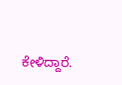ಕೇಳಿದ್ದಾರೆ.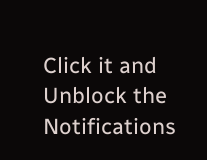Click it and Unblock the Notifications